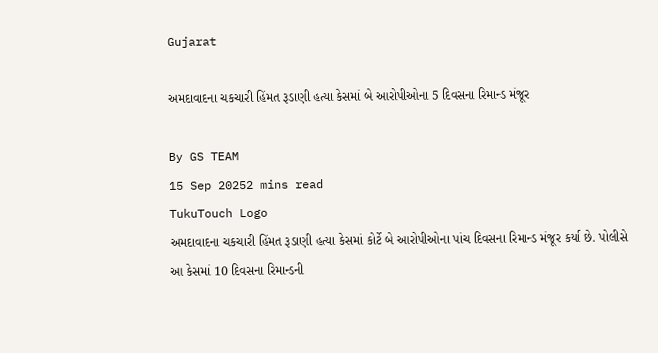Gujarat

અમદાવાદના ચકચારી હિંમત રૂડાણી હત્યા કેસમાં બે આરોપીઓના 5 દિવસના રિમાન્ડ મંજૂર

By GS TEAM
15 Sep 20252 mins read
TukuTouch Logo
અમદાવાદના ચકચારી હિંમત રૂડાણી હત્યા કેસમાં કોર્ટે બે આરોપીઓના પાંચ દિવસના રિમાન્ડ મંજૂર કર્યા છે. પોલીસે આ કેસમાં 10 દિવસના રિમાન્ડની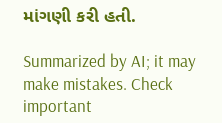માંગણી કરી હતી.

Summarized by AI; it may make mistakes. Check important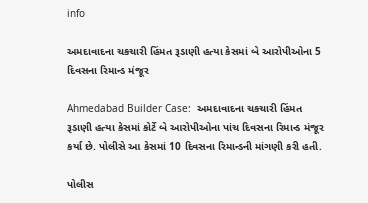info

અમદાવાદના ચકચારી હિંમત રૂડાણી હત્યા કેસમાં બે આરોપીઓના 5 દિવસના રિમાન્ડ મંજૂર

Ahmedabad Builder Case:  અમદાવાદના ચકચારી હિંમત રૂડાણી હત્યા કેસમાં કોર્ટે બે આરોપીઓના પાંચ દિવસના રિમાન્ડ મંજૂર કર્યા છે. પોલીસે આ કેસમાં 10 દિવસના રિમાન્ડની માંગણી કરી હતી.

પોલીસ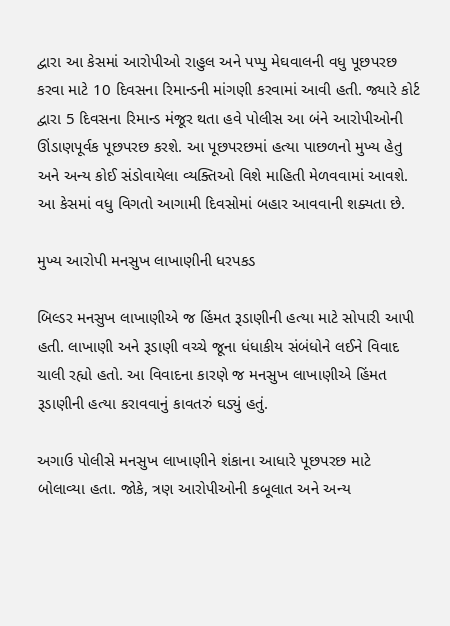દ્વારા આ કેસમાં આરોપીઓ રાહુલ અને પપ્પુ મેઘવાલની વધુ પૂછપરછ કરવા માટે 10 દિવસના રિમાન્ડની માંગણી કરવામાં આવી હતી. જ્યારે કોર્ટ દ્વારા 5 દિવસના રિમાન્ડ મંજૂર થતા હવે પોલીસ આ બંને આરોપીઓની ઊંડાણપૂર્વક પૂછપરછ કરશે. આ પૂછપરછમાં હત્યા પાછળનો મુખ્ય હેતુ અને અન્ય કોઈ સંડોવાયેલા વ્યક્તિઓ વિશે માહિતી મેળવવામાં આવશે. આ કેસમાં વધુ વિગતો આગામી દિવસોમાં બહાર આવવાની શક્યતા છે.

મુખ્ય આરોપી મનસુખ લાખાણીની ધરપકડ

બિલ્ડર મનસુખ લાખાણીએ જ હિંમત રૂડાણીની હત્યા માટે સોપારી આપી હતી. લાખાણી અને રૂડાણી વચ્ચે જૂના ધંધાકીય સંબંધોને લઈને વિવાદ ચાલી રહ્યો હતો. આ વિવાદના કારણે જ મનસુખ લાખાણીએ હિંમત રૂડાણીની હત્યા કરાવવાનું કાવતરું ઘડ્યું હતું.

અગાઉ પોલીસે મનસુખ લાખાણીને શંકાના આધારે પૂછપરછ માટે બોલાવ્યા હતા. જોકે, ત્રણ આરોપીઓની કબૂલાત અને અન્ય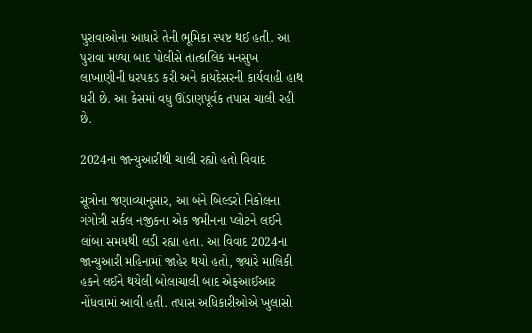પુરાવાઓના આધારે તેની ભૂમિકા સ્પષ્ટ થઈ હતી. આ પુરાવા મળ્યા બાદ પોલીસે તાત્કાલિક મનસુખ લાખાણીની ધરપકડ કરી અને કાયદેસરની કાર્યવાહી હાથ ધરી છે. આ કેસમાં વધુ ઊંડાણપૂર્વક તપાસ ચાલી રહી છે.

2024ના જાન્યુઆરીથી ચાલી રહ્યો હતો વિવાદ

સૂત્રોના જણાવ્યાનુસાર, આ બંને બિલ્ડરો નિકોલના ગંગોત્રી સર્કલ નજીકના એક જમીનના પ્લોટને લઈને લાંબા સમયથી લડી રહ્યા હતા. આ વિવાદ 2024ના જાન્યુઆરી મહિનામાં જાહેર થયો હતો, જ્યારે માલિકી હકને લઈને થયેલી બોલાચાલી બાદ એફઆઈઆર નોંધવામાં આવી હતી. તપાસ અધિકારીઓએ ખુલાસો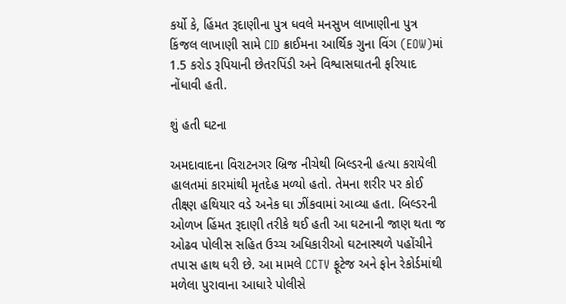કર્યો કે, હિંમત રૂદાણીના પુત્ર ધવલે મનસુખ લાખાણીના પુત્ર કિંજલ લાખાણી સામે CID ક્રાઈમના આર્થિક ગુના વિંગ (EOW)માં 1.5 કરોડ રૂપિયાની છેતરપિંડી અને વિશ્વાસઘાતની ફરિયાદ નોંધાવી હતી.

શું હતી ઘટના

અમદાવાદના વિરાટનગર બ્રિજ નીચેથી બિલ્ડરની હત્યા કરાયેલી હાલતમાં કારમાંથી મૃતદેહ મળ્યો હતો. તેમના શરીર પર કોઈ તીક્ષ્ણ હથિયાર વડે અનેક ઘા ઝીંકવામાં આવ્યા હતા. બિલ્ડરની ઓળખ હિંમત રૂદાણી તરીકે થઈ હતી આ ઘટનાની જાણ થતા જ ઓઢવ પોલીસ સહિત ઉચ્ચ અધિકારીઓ ઘટનાસ્થળે પહોંચીને તપાસ હાથ ધરી છે. આ મામલે CCTV ફૂટેજ અને ફોન રેકોર્ડમાંથી મળેલા પુરાવાના આધારે પોલીસે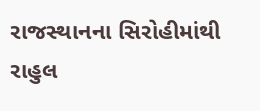રાજસ્થાનના સિરોહીમાંથી રાહુલ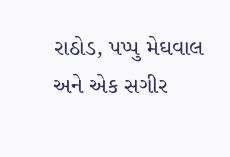રાઠોડ, પપ્પુ મેઘવાલ અને એક સગીર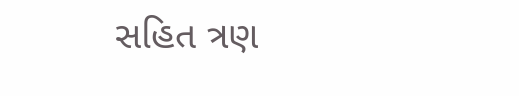સહિત ત્રણ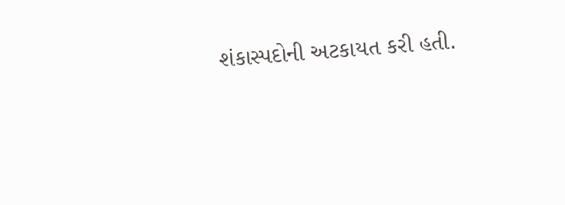શંકાસ્પદોની અટકાયત કરી હતી.